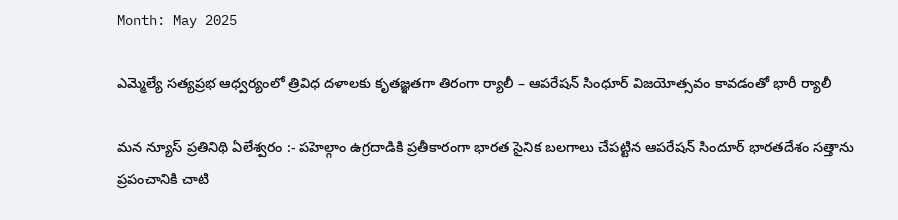Month: May 2025

ఎమ్మెల్యే సత్యప్రభ ఆధ్వర్యంలో త్రివిధ దళాలకు కృతజ్ఞతగా తిరంగా ర్యాలీ – ఆపరేషన్ సింధూర్ విజయోత్సవం కావడంతో భారీ ర్యాలీ

మన న్యూస్ ప్రతినిథి ఏలేశ్వరం :- పహెల్గాం ఉగ్రదాడికి ప్రతీకారంగా భారత సైనిక బలగాలు చేపట్టిన ఆపరేషన్ సిందూర్ భారతదేశం సత్తాను ప్రపంచానికి చాటి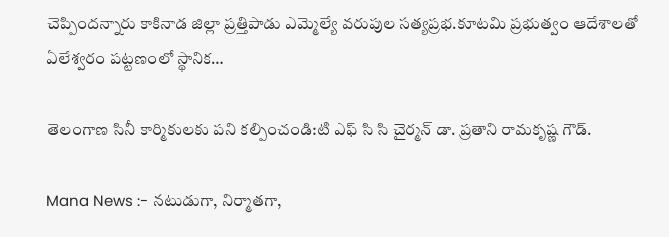చెప్పిందన్నారు కాకినాడ జిల్లా ప్రత్తిపాడు ఎమ్మెల్యే వరుపుల సత్యప్రభ.కూటమి ప్రభుత్వం ఆదేశాలతో ఏలేశ్వరం పట్టణంలో స్థానిక…

తెలంగాణ సినీ కార్మికులకు పని కల్పించండి:టి ఎఫ్ సి సి చైర్మన్ డా. ప్రతాని రామకృష్ణ గౌడ్.

Mana News :- నటుడుగా, నిర్మాతగా,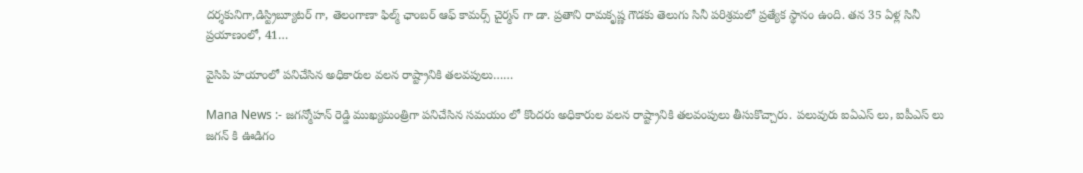దర్శకునిగా,డిస్ట్రిబ్యూటర్ గా, తెలంగాణా ఫిల్మ్ ఛాంబర్ ఆఫ్ కామర్స్ చైర్మన్ గా డా. ప్రతాని రామకృష్ణ గౌడకు తెలుగు సినీ పరిశ్రమలో ప్రత్యేక స్థానం ఉంది. తన 35 ఏళ్ల సినీ ప్రయాణంలో, 41…

వైసిపి హయాంలో పనిచేసిన అధికారుల వలన రాష్ట్రానికి తలవపులు……

Mana News :- జగన్మోహన్ రెడ్డి ముఖ్యమంత్రిగా పనిచేసిన సమయం లో కొందరు అధికారుల వలన రాష్ట్రానికి తలవంపులు తీసుకొచ్చారు. పలువురు ఐఏఎస్ లు, ఐపీఎస్ లు జగన్ కి ఊడిగం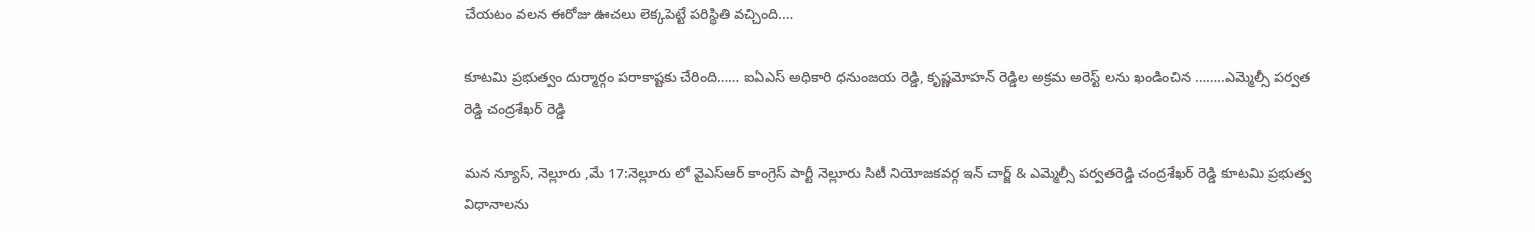చేయటం వలన ఈరోజు ఊచలు లెక్కపెట్టే పరిస్థితి వచ్చింది.…

కూటమి ప్రభుత్వం దుర్మార్గం పరాకాష్టకు చేరింది…… ఐఏఎస్ అధికారి ధనుంజయ రెడ్డి, కృష్ణమోహన్ రెడ్డిల అక్రమ అరెస్ట్ లను ఖండించిన ……..ఎమ్మెల్సీ పర్వత రెడ్డి చంద్రశేఖర్ రెడ్డి

మన న్యూస్, నెల్లూరు ,మే 17:నెల్లూరు లో వైఎస్ఆర్ కాంగ్రెస్ పార్టీ నెల్లూరు సిటీ నియోజకవర్గ ఇన్ చార్జ్ & ఎమ్మెల్సీ పర్వతరెడ్డి చంద్రశేఖర్ రెడ్డి కూటమి ప్రభుత్వ విధానాలను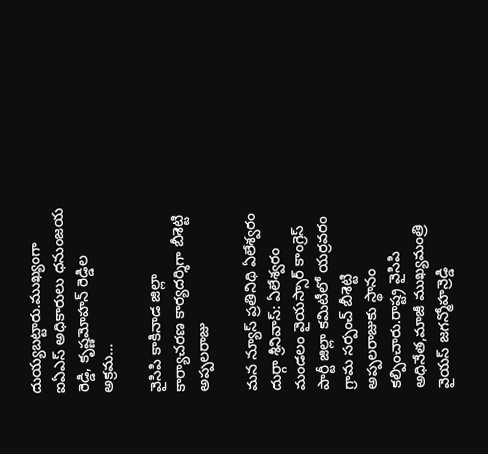దుయ్యబట్టారు.ముఖ్యంగా ఐఏఎస్ అధికారులు ధనుంజయ రెడ్డి, కృష్ణమోహన్ రెడ్డిల అక్రమ…

వైసిపి కాకినాడ జిల్లా కార్యాచరణ కార్యదర్శిగా బీశెట్టి అప్పలరాజు

మన న్యూస్ ప్రతినిథి ఏలేశ్వరం దుర్గా శ్రీనివాస్: ఏలేశ్వరం మండలం వైయస్సార్ కాంగ్రెస్ పార్టీ జిల్లా కమిటీలో యర్రవరం గ్రామ సర్పంచ్ బీశెట్టి అప్పలరాజుకు స్థానం కల్పించారు.రాష్ట్ర వైసిపి అధినేత,మాజీ ముఖ్యమంత్రి వైయస్ జగన్మోహన్రెడ్డి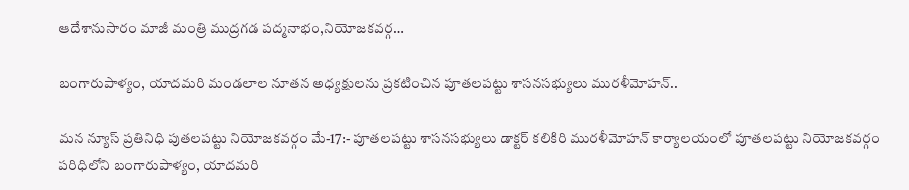ఆదేశానుసారం మాజీ మంత్రి ముద్రగడ పద్మనాభం,నియోజకవర్గ…

బంగారుపాళ్యం, యాదమరి మండలాల నూతన అధ్యక్షులను ప్రకటించిన పూతలపట్టు శాసనసభ్యులు మురళీమోహన్..

మన న్యూస్ ప్రతినిధి పుతలపట్టు నియోజకవర్గం మే-17:- పూతలపట్టు శాసనసభ్యులు డాక్టర్ కలికిరి మురళీమోహన్ కార్యాలయంలో పూతలపట్టు ‌నియోజకవర్గం పరిధిలోని బంగారుపాళ్యం, యాదమరి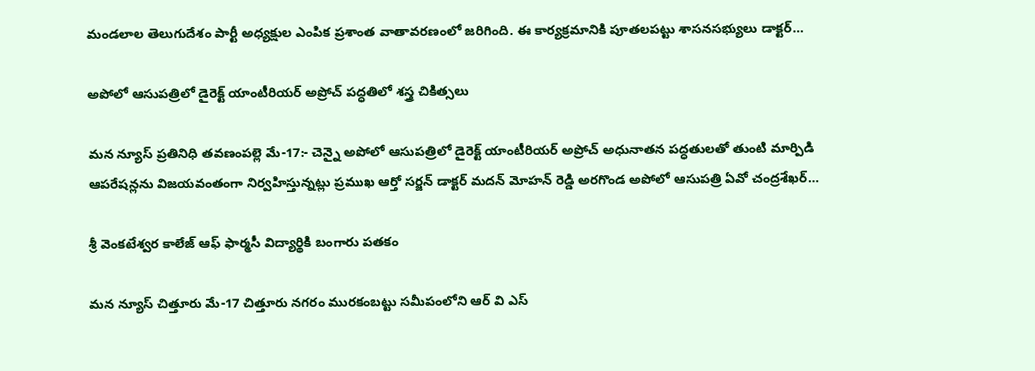మండలాల తెలుగుదేశం పార్టీ అధ్యక్షుల ఎంపిక ప్రశాంత వాతావరణంలో జరిగింది. ఈ కార్యక్రమానికి పూతలపట్టు శాసనసభ్యులు డాక్టర్…

అపోలో ఆసుపత్రిలో డైరెక్ట్ యాంటీరియర్ అప్రోచ్ పద్ధతిలో శస్త్ర చికిత్సలు

మన న్యూస్ ప్రతినిధి తవణంపల్లె మే-17:- చెన్నై అపోలో ఆసుపత్రిలో డైరెక్ట్ యాంటీరియర్ అప్రోచ్ అధునాతన పద్ధతులతో తుంటి మార్పిడి ఆపరేషన్లను విజయవంతంగా నిర్వహిస్తున్నట్లు ప్రముఖ ఆర్తో సర్జన్ డాక్టర్ మదన్ మోహన్ రెడ్డి అరగొండ అపోలో ఆసుపత్రి ఏవో చంద్రశేఖర్…

శ్రీ వెంకటేశ్వర కాలేజ్ ఆఫ్ ఫార్మసీ విద్యార్థికి బంగారు పతకం

మన న్యూస్ చిత్తూరు మే-17 చిత్తూరు నగరం మురకంబట్టు సమీపంలోని ఆర్ వి ఎస్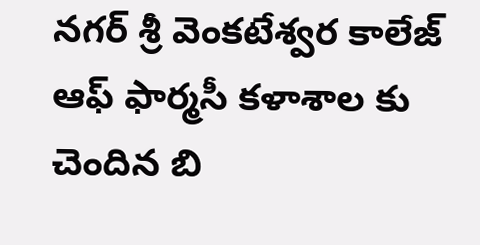నగర్ శ్రీ వెంకటేశ్వర కాలేజ్ ఆఫ్ ఫార్మసీ కళాశాల కు చెందిన బి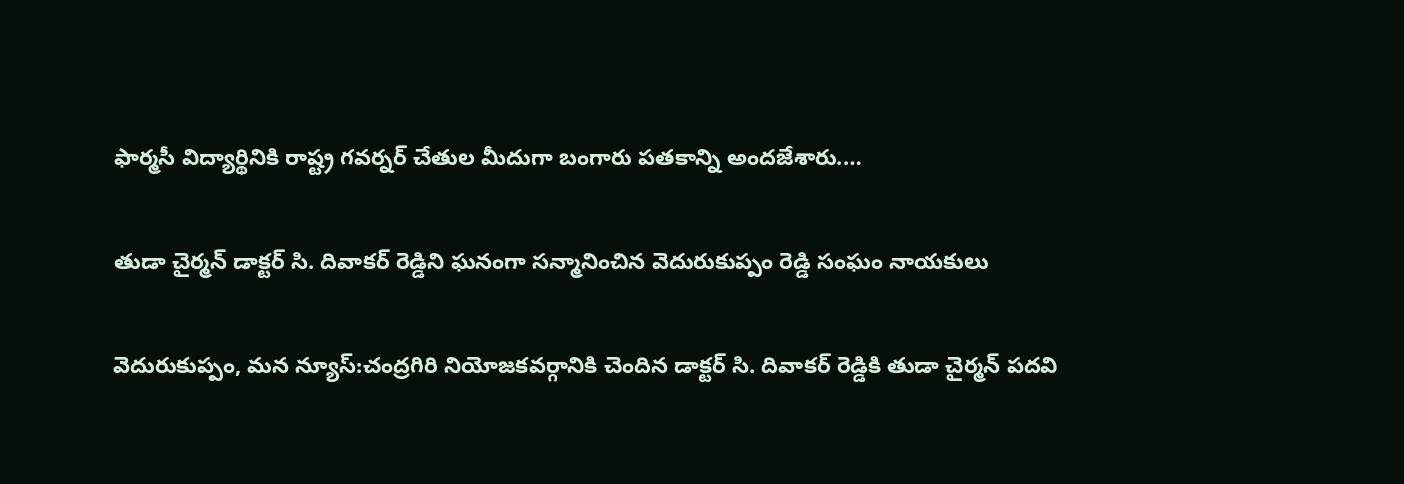ఫార్మసీ విద్యార్థినికి రాష్ట్ర గవర్నర్ చేతుల మీదుగా బంగారు పతకాన్ని అందజేశారు.…

తుడా చైర్మన్ డాక్టర్ సి. దివాకర్ రెడ్డిని ఘనంగా సన్మానించిన వెదురుకుప్పం రెడ్డి సంఘం నాయకులు

వెదురుకుప్పం, మన న్యూస్:చంద్రగిరి నియోజకవర్గానికి చెందిన డాక్టర్ సి. దివాకర్ రెడ్డికి తుడా చైర్మన్ పదవి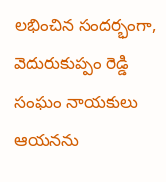లభించిన సందర్భంగా, వెదురుకుప్పం రెడ్డి సంఘం నాయకులు ఆయనను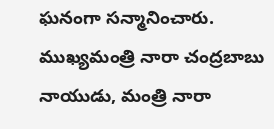ఘనంగా సన్మానించారు. ముఖ్యమంత్రి నారా చంద్రబాబు నాయుడు, మంత్రి నారా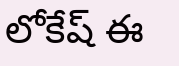లోకేష్ ఈ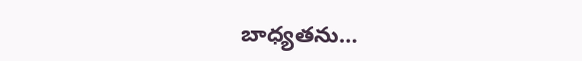బాధ్యతను…